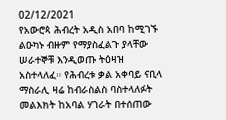02/12/2021
የአውሮጳ ሕብረት አዲስ አበባ ከሚገኙ ልዑካኑ ብዙም የማያስፈልጉ ያላቸው ሠራተኞቹ እንዲወጡ ትዕዛዝ አስተላለፈ። የሕብረቱ ቃል አቀባይ ናቢላ ማስራሊ ዛሬ ከብራስልስ ባስተላለፉት መልእክት ከአባል ሃገራት በተሰጠው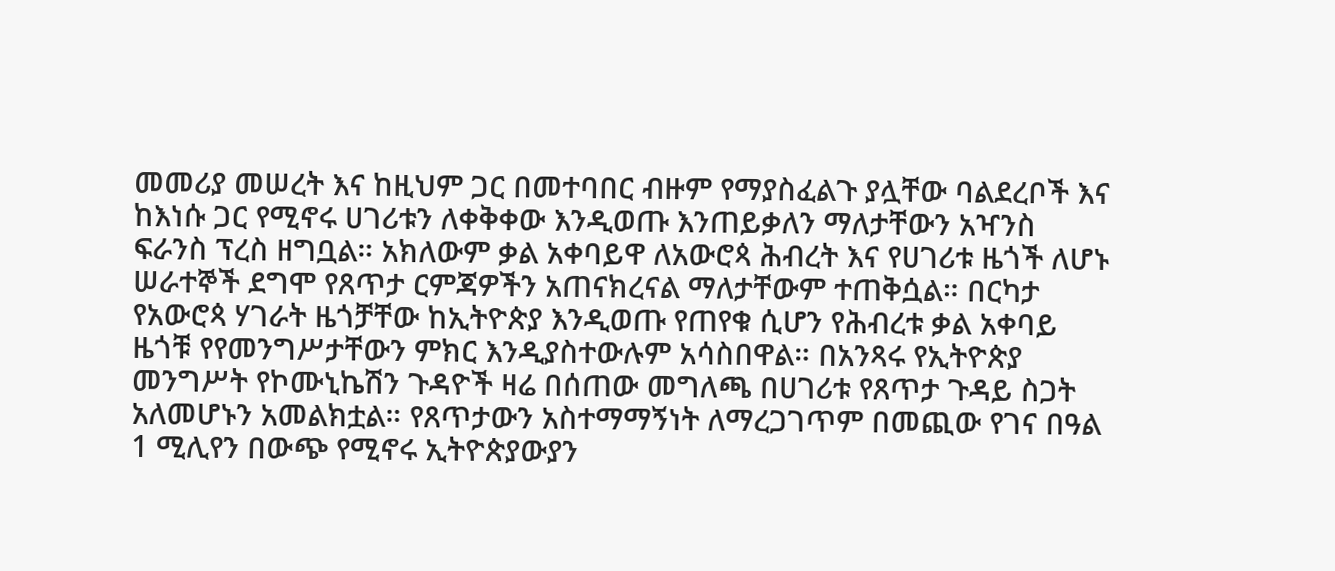መመሪያ መሠረት እና ከዚህም ጋር በመተባበር ብዙም የማያስፈልጉ ያሏቸው ባልደረቦች እና ከእነሱ ጋር የሚኖሩ ሀገሪቱን ለቀቅቀው እንዲወጡ እንጠይቃለን ማለታቸውን አዣንስ ፍራንስ ፕረስ ዘግቧል። አክለውም ቃል አቀባይዋ ለአውሮጳ ሕብረት እና የሀገሪቱ ዜጎች ለሆኑ ሠራተኞች ደግሞ የጸጥታ ርምጃዎችን አጠናክረናል ማለታቸውም ተጠቅሷል። በርካታ የአውሮጳ ሃገራት ዜጎቻቸው ከኢትዮጵያ እንዲወጡ የጠየቁ ሲሆን የሕብረቱ ቃል አቀባይ ዜጎቹ የየመንግሥታቸውን ምክር እንዲያስተውሉም አሳስበዋል። በአንጻሩ የኢትዮጵያ መንግሥት የኮሙኒኬሽን ጉዳዮች ዛሬ በሰጠው መግለጫ በሀገሪቱ የጸጥታ ጉዳይ ስጋት አለመሆኑን አመልክቷል። የጸጥታውን አስተማማኝነት ለማረጋገጥም በመጪው የገና በዓል 1 ሚሊየን በውጭ የሚኖሩ ኢትዮጵያውያን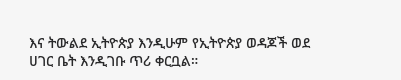እና ትውልደ ኢትዮጵያ እንዲሁም የኢትዮጵያ ወዳጆች ወደ ሀገር ቤት እንዲገቡ ጥሪ ቀርቧል።